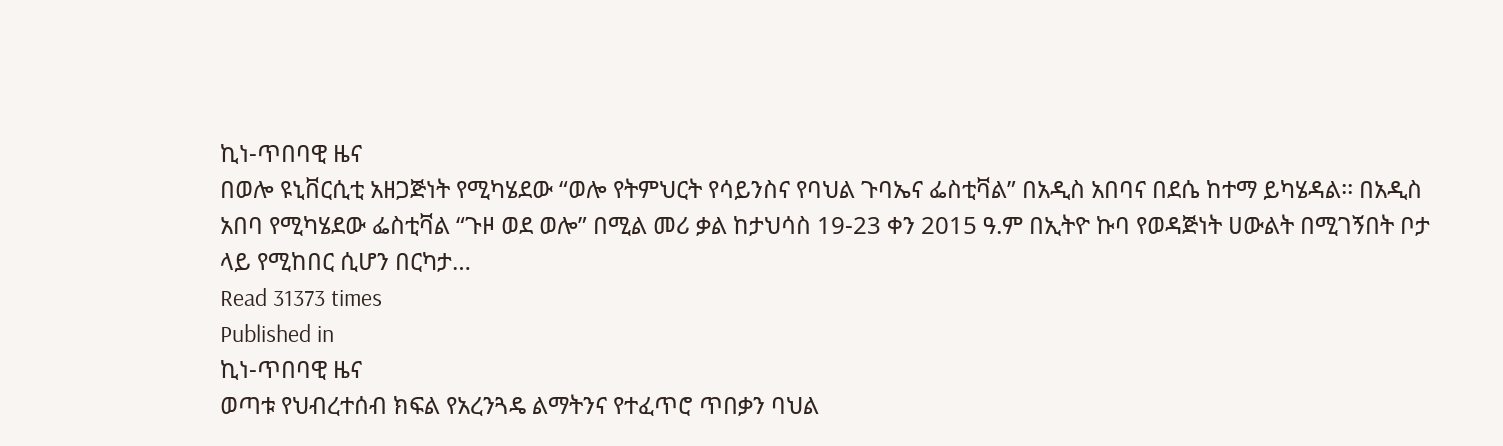ኪነ-ጥበባዊ ዜና
በወሎ ዩኒቨርሲቲ አዘጋጅነት የሚካሄደው “ወሎ የትምህርት የሳይንስና የባህል ጉባኤና ፌስቲቫል” በአዲስ አበባና በደሴ ከተማ ይካሄዳል፡፡ በአዲስ አበባ የሚካሄደው ፌስቲቫል “ጉዞ ወደ ወሎ” በሚል መሪ ቃል ከታህሳስ 19-23 ቀን 2015 ዓ.ም በኢትዮ ኩባ የወዳጅነት ሀውልት በሚገኝበት ቦታ ላይ የሚከበር ሲሆን በርካታ…
Read 31373 times
Published in
ኪነ-ጥበባዊ ዜና
ወጣቱ የህብረተሰብ ክፍል የአረንጓዴ ልማትንና የተፈጥሮ ጥበቃን ባህል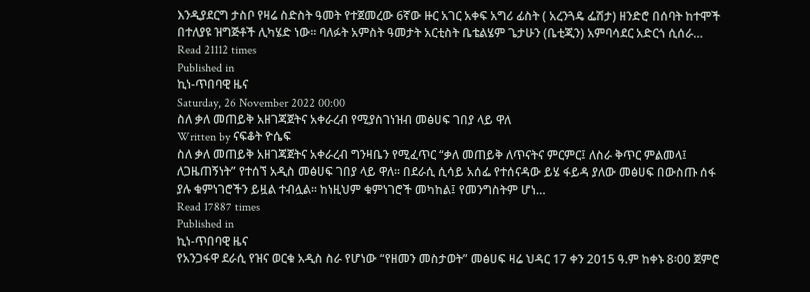እንዲያደርግ ታስቦ የዛሬ ስድስት ዓመት የተጀመረው 6ኛው ዙር አገር አቀፍ አግሪ ፊስት ( አረንጓዴ ፌሽታ) ዘንድሮ በሰባት ከተሞች በተለያዩ ዝግጅቶች ሊካሄድ ነው፡፡ ባለፉት አምስት ዓመታት አርቲስት ቤቴልሄም ጌታሁን (ቤቲጂን) አምባሳደር አድርጎ ሲሰራ…
Read 21112 times
Published in
ኪነ-ጥበባዊ ዜና
Saturday, 26 November 2022 00:00
ስለ ቃለ መጠይቅ አዘገጃጀትና አቀራረብ የሚያስገነዝብ መፅሀፍ ገበያ ላይ ዋለ
Written by ናፍቆት ዮሴፍ
ስለ ቃለ መጠይቅ አዘገጃጀትና አቀራረብ ግንዛቤን የሚፈጥር “ቃለ መጠይቅ ለጥናትና ምርምር፤ ለስራ ቅጥር ምልመላ፤ ለጋዜጠኝነት” የተሰኘ አዲስ መፅሀፍ ገበያ ላይ ዋለ፡፡ በደራሲ ሲሳይ አሰፌ የተሰናዳው ይሄ ፋይዳ ያለው መፅሀፍ በውስጡ ሰፋ ያሉ ቁምነገሮችን ይዟል ተብሏል፡፡ ከነዚህም ቁምነገሮች መካከል፤ የመንግስትም ሆነ…
Read 17887 times
Published in
ኪነ-ጥበባዊ ዜና
የአንጋፋዋ ደራሲ የዝና ወርቁ አዲስ ስራ የሆነው “የዘመን መስታወት” መፅሀፍ ዛሬ ህዳር 17 ቀን 2015 ዓ.ም ከቀኑ 8፡00 ጀምሮ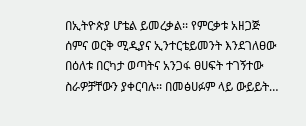በኢትዮጵያ ሆቴል ይመረቃል፡፡ የምርቃቱ አዘጋጅ ሰምና ወርቅ ሚዲያና ኢንተርቴይመንት እንደገለፀው በዕለቱ በርካታ ወጣትና አንጋፋ ፀሀፍት ተገኝተው ስራዎቻቸውን ያቀርባሉ፡፡ በመፅሀፉም ላይ ውይይት…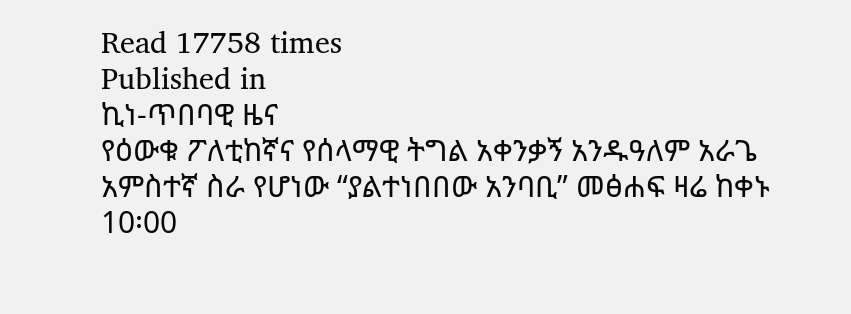Read 17758 times
Published in
ኪነ-ጥበባዊ ዜና
የዕውቁ ፖለቲከኛና የሰላማዊ ትግል አቀንቃኝ አንዱዓለም አራጌ አምስተኛ ስራ የሆነው “ያልተነበበው አንባቢ” መፅሐፍ ዛሬ ከቀኑ 10፡00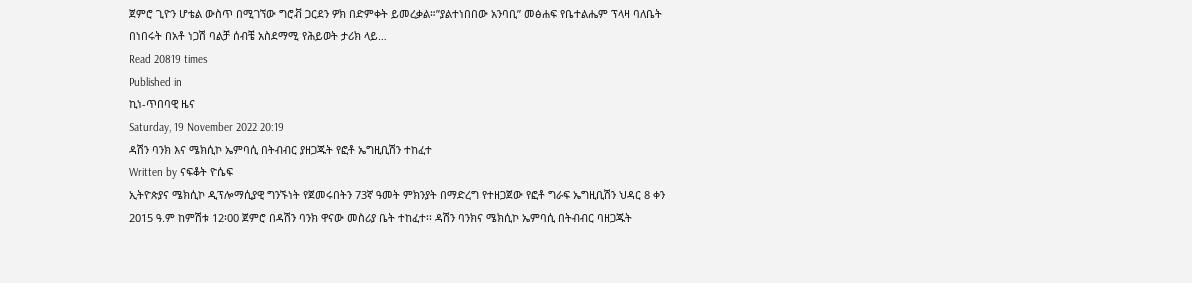ጀምሮ ጊዮን ሆቴል ውስጥ በሚገኘው ግሮቭ ጋርደን ዎክ በድምቀት ይመረቃል።”ያልተነበበው አንባቢ” መፅሐፍ የቤተልሔም ፕላዛ ባለቤት በነበሩት በአቶ ነጋሽ ባልቻ ሰብቼ አስደማሚ የሕይወት ታሪክ ላይ…
Read 20819 times
Published in
ኪነ-ጥበባዊ ዜና
Saturday, 19 November 2022 20:19
ዳሽን ባንክ እና ሜክሲኮ ኤምባሲ በትብብር ያዘጋጁት የፎቶ ኤግዚቢሽን ተከፈተ
Written by ናፍቆት ዮሴፍ
ኢትዮጵያና ሜክሲኮ ዲፕሎማሲያዊ ግንኙነት የጀመሩበትን 73ኛ ዓመት ምክንያት በማድረግ የተዘጋጀው የፎቶ ግራፍ ኤግዚቢሽን ህዳር 8 ቀን 2015 ዓ.ም ከምሽቱ 12፡00 ጀምሮ በዳሽን ባንክ ዋናው መስሪያ ቤት ተከፈተ፡፡ ዳሽን ባንክና ሜክሲኮ ኤምባሲ በትብብር ባዘጋጁት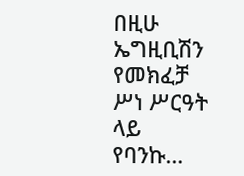በዚሁ ኤግዚቢሽን የመክፈቻ ሥነ ሥርዓት ላይ የባንኩ…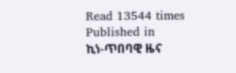Read 13544 times
Published in
ኪነ-ጥበባዊ ዜና